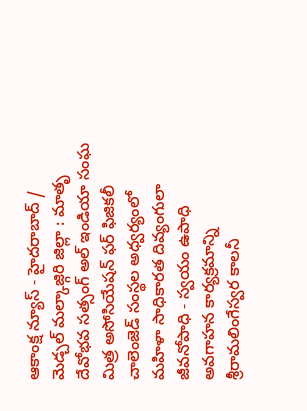ఆకాంక్ష న్యూస్ - హైదరాబాద్ / మెడ్చల్ మల్కాజ్గిరి జిల్లా : మాతృ దేవోభవ సత్సంగ్ అల్ ఇండియా సంఘ మిత్ర అసోసియేషన్ ఫర్ ఫిజికలీ చాలెంజెడ్ సంస్థల అధ్వర్యంలో మహిళా సాధికారత దివ్యంగులా జీవనోపాధి - స్వయం ఉపాధి అవగాహన కార్యక్రమాన్ని శ్రీరామలింగేస్వర కాలనీ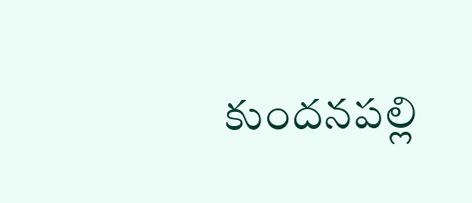కుందనపల్లి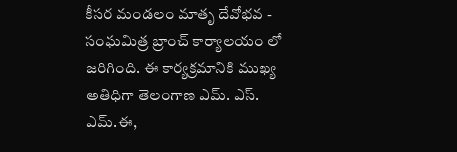కీసర మండలం మాతృ దేవోభవ - సంఘమిత్ర బ్రాంచ్ కార్యాలయం లో జరిగింది. ఈ కార్యక్రమానికి ముఖ్య అతిధిగా తెలంగాణ ఎమ్. ఎస్. ఎమ్.ఈ,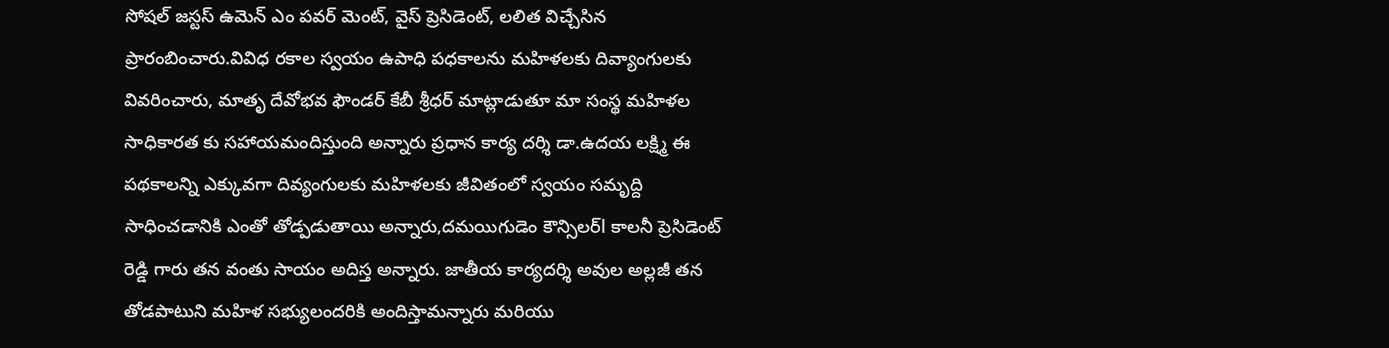సోషల్ జస్టస్ ఉమెన్ ఎం పవర్ మెంట్, వైస్ ప్రెసిడెంట్, లలిత విచ్చేసిన ప్రారంబించారు.వివిధ రకాల స్వయం ఉపాధి పధకాలను మహిళలకు దివ్యాంగులకు వివరించారు, మాతృ దేవోభవ ఫౌండర్ కేబీ శ్రీధర్ మాట్లాడుతూ మా సంస్థ మహిళల సాధికారత కు సహాయమందిస్తుంది అన్నారు ప్రధాన కార్య దర్శి డా.ఉదయ లక్ష్మి ఈ పథకాలన్ని ఎక్కువగా దివ్యంగులకు మహిళలకు జీవితంలో స్వయం సమృద్ది సాధించడానికి ఎంతో తోడ్పడుతాయి అన్నారు,దమయిగుడెం కౌన్సిలర్l కాలనీ ప్రెసిడెంట్ రెడ్డి గారు తన వంతు సాయం అదిస్త అన్నారు. జాతీయ కార్యదర్శి అవుల అల్లజీ తన తోడపాటుని మహిళ సభ్యులందరికి అందిస్తామన్నారు మరియు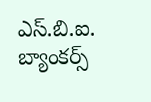ఎస్.బి.ఐ. బ్యాంకర్స్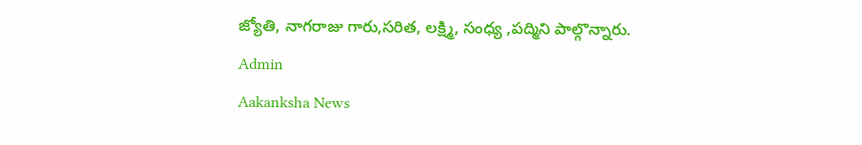జ్యోతి, నాగరాజు గారు,సరిత, లక్ష్మి, సంధ్య ,పద్మిని పాల్గొన్నారు.
Admin
Aakanksha News